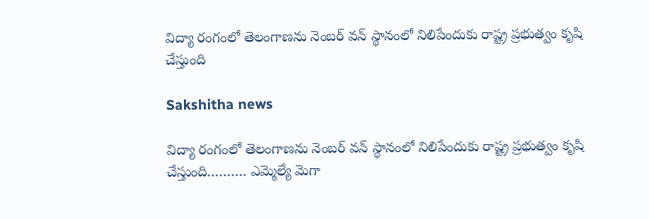విద్యా రంగంలో తెలంగాణను నెంబర్ వన్ స్థానంలో నిలిపేందుకు రాష్ట్ర ప్రభుత్వం కృషి చేస్తుంది

Sakshitha news

విద్యా రంగంలో తెలంగాణను నెంబర్ వన్ స్థానంలో నిలిపేందుకు రాష్ట్ర ప్రభుత్వం కృషి చేస్తుంది………. ఎమ్మెల్యే మెగా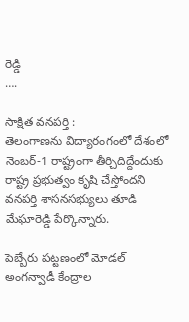రెడ్డి
….

సాక్షిత వనపర్తి :
తెలంగాణను విద్యారంగంలో దేశంలో నెంబర్-1 రాష్ట్రంగా తీర్చిదిద్దేందుకు రాష్ట్ర ప్రభుత్వం కృషి చేస్తోందని వనపర్తి శాసనసభ్యులు తూడి మేఘారెడ్డి పేర్కొన్నారు.

పెబ్బేరు పట్టణంలో మోడల్ అంగన్వాడీ కేంద్రాల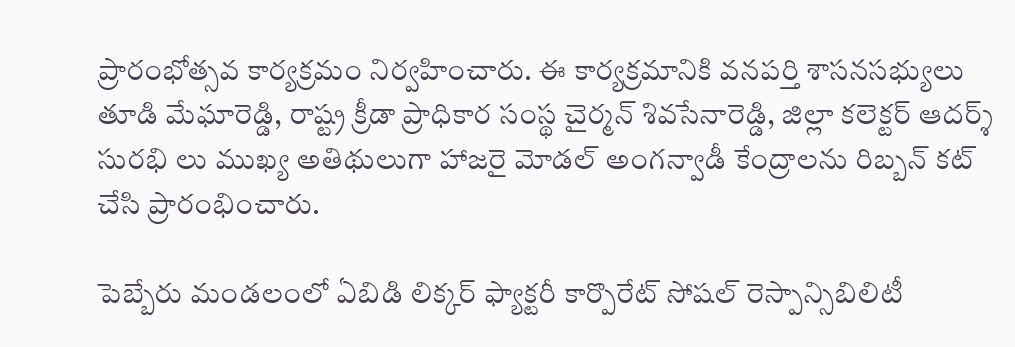ప్రారంభోత్సవ కార్యక్రమం నిర్వహించారు. ఈ కార్యక్రమానికి వనపర్తి శాసనసభ్యులు తూడి మేఘారెడ్డి, రాష్ట్ర క్రీడా ప్రాధికార సంస్థ చైర్మన్ శివసేనారెడ్డి, జిల్లా కలెక్టర్ ఆదర్శ్ సురభి లు ముఖ్య అతిథులుగా హాజరై మోడల్ అంగన్వాడీ కేంద్రాలను రిబ్బన్ కట్ చేసి ప్రారంభించారు.

పెబ్బేరు మండలంలో ఏబిడి లిక్కర్ ఫ్యాక్టరీ కార్పొరేట్ సోషల్ రెస్పాన్సిబిలిటీ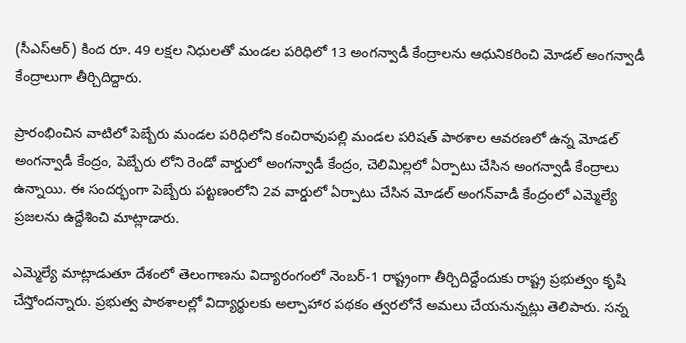(సీఎస్ఆర్) కింద రూ. 49 లక్షల నిధులతో మండల పరిధిలో 13 అంగన్వాడీ కేంద్రాలను ఆధునికరించి మోడల్ అంగన్వాడీ కేంద్రాలుగా తీర్చిదిద్దారు.

ప్రారంభించిన వాటిలో పెబ్బేరు మండల పరిధిలోని కంచిరావుపల్లి మండల పరిషత్ పాఠశాల ఆవరణలో ఉన్న మోడల్ అంగన్వాడీ కేంద్రం, పెబ్బేరు లోని రెండో వార్డులో అంగన్వాడీ కేంద్రం, చెలిమిల్లలో ఏర్పాటు చేసిన అంగన్వాడీ కేంద్రాలు ఉన్నాయి. ఈ సందర్భంగా పెబ్బేరు పట్టణంలోని 2వ వార్డులో ఏర్పాటు చేసిన మోడల్ అంగన్‌వాడీ కేంద్రంలో ఎమ్మెల్యే ప్రజలను ఉద్దేశించి మాట్లాడారు.

ఎమ్మెల్యే మాట్లాడుతూ దేశంలో తెలంగాణను విద్యారంగంలో నెంబర్-1 రాష్ట్రంగా తీర్చిదిద్దేందుకు రాష్ట్ర ప్రభుత్వం కృషి చేస్తోందన్నారు. ప్రభుత్వ పాఠశాలల్లో విద్యార్థులకు అల్పాహార పథకం త్వరలోనే అమలు చేయనున్నట్లు తెలిపారు. సన్న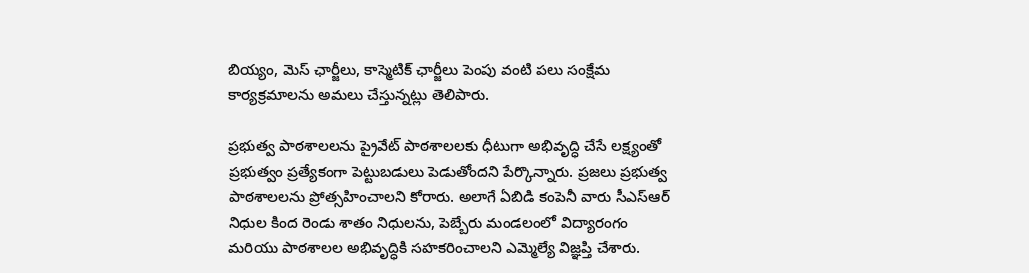బియ్యం, మెస్ ఛార్జీలు, కాస్మెటిక్ ఛార్జీలు పెంపు వంటి పలు సంక్షేమ కార్యక్రమాలను అమలు చేస్తున్నట్లు తెలిపారు.

ప్రభుత్వ పాఠశాలలను ప్రైవేట్ పాఠశాలలకు ధీటుగా అభివృద్ధి చేసే లక్ష్యంతో ప్రభుత్వం ప్రత్యేకంగా పెట్టుబడులు పెడుతోందని పేర్కొన్నారు. ప్రజలు ప్రభుత్వ పాఠశాలలను ప్రోత్సహించాలని కోరారు. అలాగే ఏబిడి కంపెనీ వారు సీఎస్ఆర్ నిధుల కింద రెండు శాతం నిధులను, పెబ్బేరు మండలంలో విద్యారంగం మరియు పాఠశాలల అభివృద్ధికి సహకరించాలని ఎమ్మెల్యే విజ్ఞప్తి చేశారు.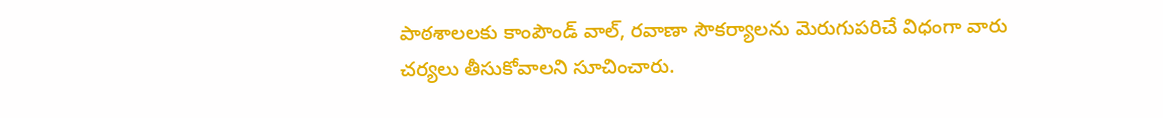పాఠశాలలకు కాంపౌండ్ వాల్, రవాణా సౌకర్యాలను మెరుగుపరిచే విధంగా వారు చర్యలు తీసుకోవాలని సూచించారు.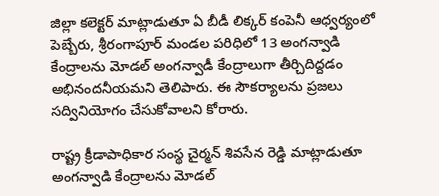జిల్లా కలెక్టర్ మాట్లాడుతూ ఏ బీడీ లిక్కర్ కంపెనీ ఆధ్వర్యంలో పెబ్బేరు, శ్రీరంగాపూర్ మండల పరిధిలో 13 అంగన్వాడి కేంద్రాలను మోడల్ అంగన్వాడీ కేంద్రాలుగా తీర్చిదిద్దడం అభినందనీయమని తెలిపారు. ఈ సౌకర్యాలను ప్రజలు సద్వినియోగం చేసుకోవాలని కోరారు.

రాష్ట్ర క్రీడాపాధికార సంస్థ చైర్మన్ శివసేన రెడ్డి మాట్లాడుతూ అంగన్వాడి కేంద్రాలను మోడల్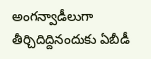అంగన్వాడీలుగా తీర్చిదిద్దినందుకు ఏబీడీ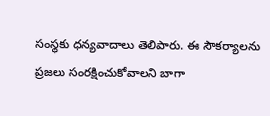సంస్థకు ధన్యవాదాలు తెలిపారు. ఈ సౌకర్యాలను ప్రజలు సంరక్షించుకోవాలని బాగా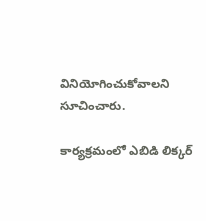వినియోగించుకోవాలని సూచించారు.

కార్యక్రమంలో ఎబిడి లిక్కర్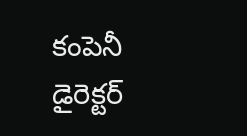కంపెనీ డైరెక్టర్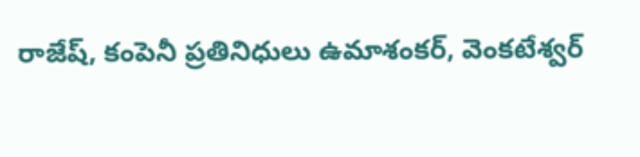రాజేష్, కంపెనీ ప్రతినిధులు ఉమాశంకర్, వెంకటేశ్వర్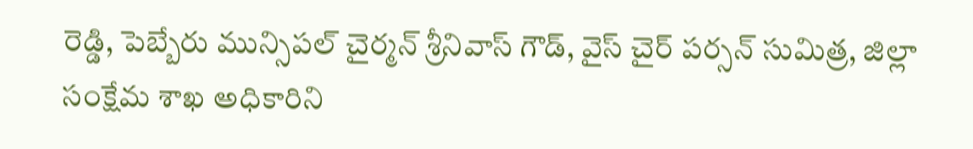రెడ్డి, పెబ్బేరు మున్సిపల్ చైర్మన్ శ్రీనివాస్ గౌడ్, వైస్ చైర్ పర్సన్ సుమిత్ర, జిల్లా సంక్షేమ శాఖ అధికారిని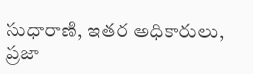సుధారాణి, ఇతర అధికారులు, ప్రజా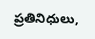ప్రతినిధులు,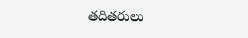తదితరులు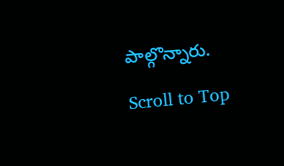పాల్గొన్నారు.

Scroll to Top